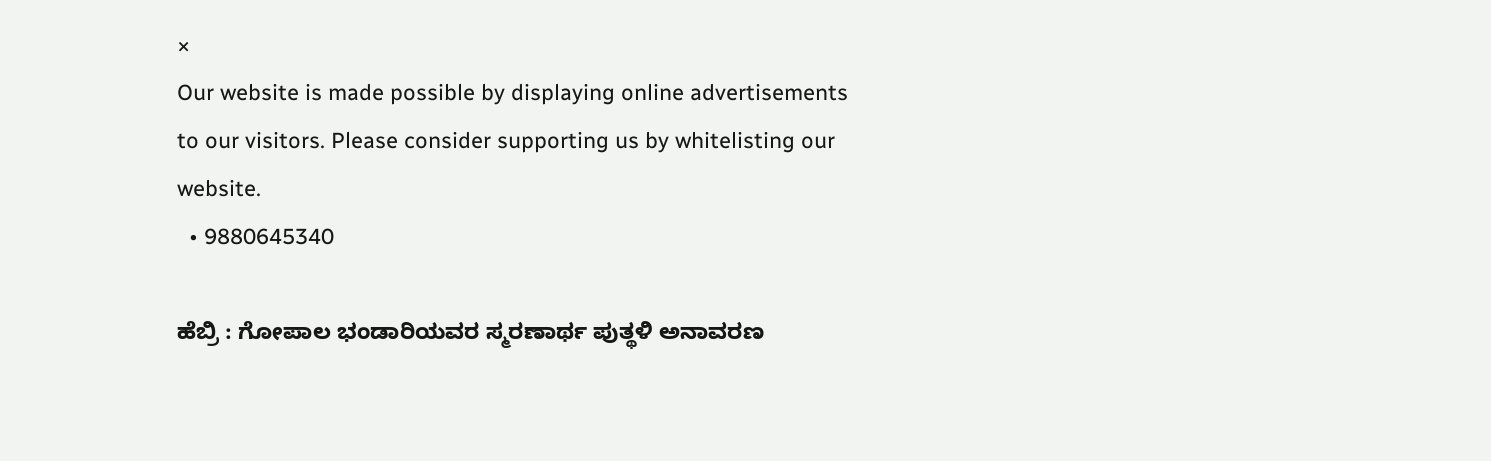×
Our website is made possible by displaying online advertisements to our visitors. Please consider supporting us by whitelisting our website.
  • 9880645340

ಹೆಬ್ರಿ : ಗೋಪಾಲ ಭಂಡಾರಿಯವರ ಸ್ಮರಣಾರ್ಥ ಪುತ್ಥಳಿ ಅನಾವರಣ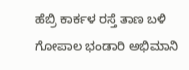ಹೆಬ್ರಿ ಕಾರ್ಕಳ ರಸ್ತೆ ತಾಣ ಬಳಿ ಗೋಪಾಲ ಭಂಡಾರಿ ಅಭಿಮಾನಿ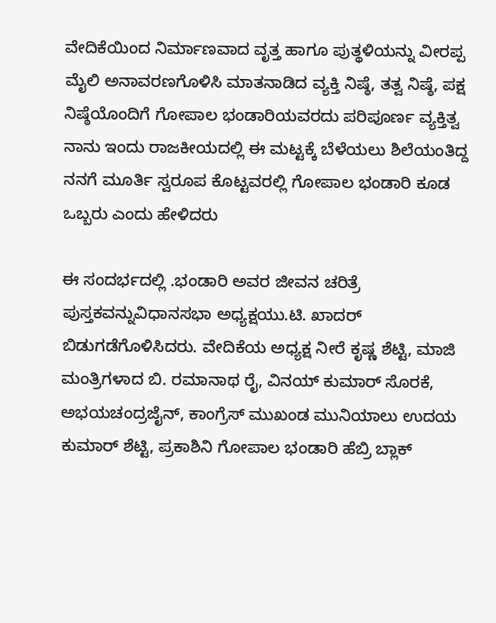ವೇದಿಕೆಯಿಂದ ನಿರ್ಮಾಣವಾದ ವೃತ್ತ ಹಾಗೂ ಪುತ್ಥಳಿಯನ್ನು ವೀರಪ್ಪ ಮೈಲಿ ಅನಾವರಣಗೊಳಿಸಿ ಮಾತನಾಡಿದ ವ್ಯಕ್ತಿ ನಿಷ್ಠೆ, ತತ್ವ ನಿಷ್ಠೆ, ಪಕ್ಷ ನಿಷ್ಠೆಯೊಂದಿಗೆ ಗೋಪಾಲ ಭಂಡಾರಿಯವರದು ಪರಿಪೂರ್ಣ ವ್ಯಕ್ತಿತ್ವ ನಾನು ಇಂದು ರಾಜಕೀಯದಲ್ಲಿ ಈ ಮಟ್ಟಕ್ಕೆ ಬೆಳೆಯಲು ಶಿಲೆಯಂತಿದ್ದ ನನಗೆ ಮೂರ್ತಿ ಸ್ವರೂಪ ಕೊಟ್ಟವರಲ್ಲಿ ಗೋಪಾಲ ಭಂಡಾರಿ ಕೂಡ ಒಬ್ಬರು ಎಂದು ಹೇಳಿದರು

ಈ ಸಂದರ್ಭದಲ್ಲಿ .ಭಂಡಾರಿ ಅವರ ಜೀವನ ಚರಿತ್ರೆ ಪುಸ್ತಕವನ್ನುವಿಧಾನಸಭಾ ಅಧ್ಯಕ್ಷಯು.ಟಿ. ಖಾದರ್ ಬಿಡುಗಡೆಗೊಳಿಸಿದರು. ವೇದಿಕೆಯ ಅಧ್ಯಕ್ಷ ನೀರೆ ಕೃಷ್ಣ ಶೆಟ್ಟಿ, ಮಾಜಿ ಮಂತ್ರಿಗಳಾದ ಬಿ. ರಮಾನಾಥ ರೈ, ವಿನಯ್ ಕುಮಾರ್ ಸೊರಕೆ, ಅಭಯಚಂದ್ರಜೈನ್, ಕಾಂಗ್ರೆಸ್ ಮುಖಂಡ ಮುನಿಯಾಲು ಉದಯ ಕುಮಾರ್ ಶೆಟ್ಟಿ, ಪ್ರಕಾಶಿನಿ ಗೋಪಾಲ ಭಂಡಾರಿ ಹೆಬ್ರಿ ಬ್ಲಾಕ್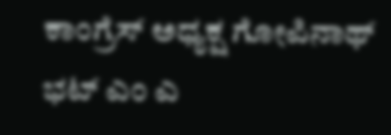ಕಾಂಗ್ರೆಸ್ ಅಧ್ಯಕ್ಷ ಗೋಪಿನಾಥ್ ಭಟ್ ಎಂ ಎ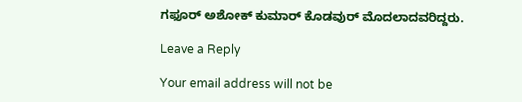ಗಫೂರ್ ಅಶೋಕ್ ಕುಮಾರ್ ಕೊಡವುರ್ ಮೊದಲಾದವರಿದ್ದರು.

Leave a Reply

Your email address will not be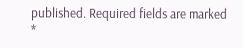published. Required fields are marked *